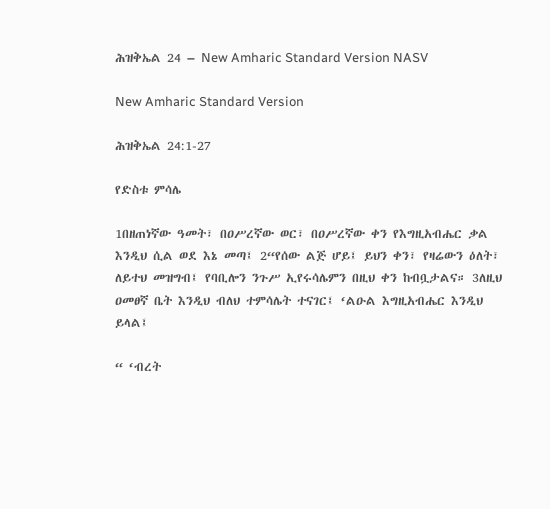ሕዝቅኤል 24 – New Amharic Standard Version NASV

New Amharic Standard Version

ሕዝቅኤል 24:1-27

የድስቱ ምሳሌ

1በዘጠነኛው ዓመት፣ በዐሥረኛው ወር፣ በዐሥረኛው ቀን የእግዚአብሔር ቃል እንዲህ ሲል ወደ እኔ መጣ፤ 2“የሰው ልጅ ሆይ፤ ይህን ቀን፣ የዛሬውን ዕለት፣ ለይተህ መዝግብ፤ የባቢሎን ንጉሥ ኢየሩሳሌምን በዚህ ቀን ከብቧታልና። 3ለዚህ ዐመፀኛ ቤት እንዲህ ብለህ ተምሳሌት ተናገር፤ ‘ልዑል እግዚአብሔር እንዲህ ይላል፤

“ ‘ብረት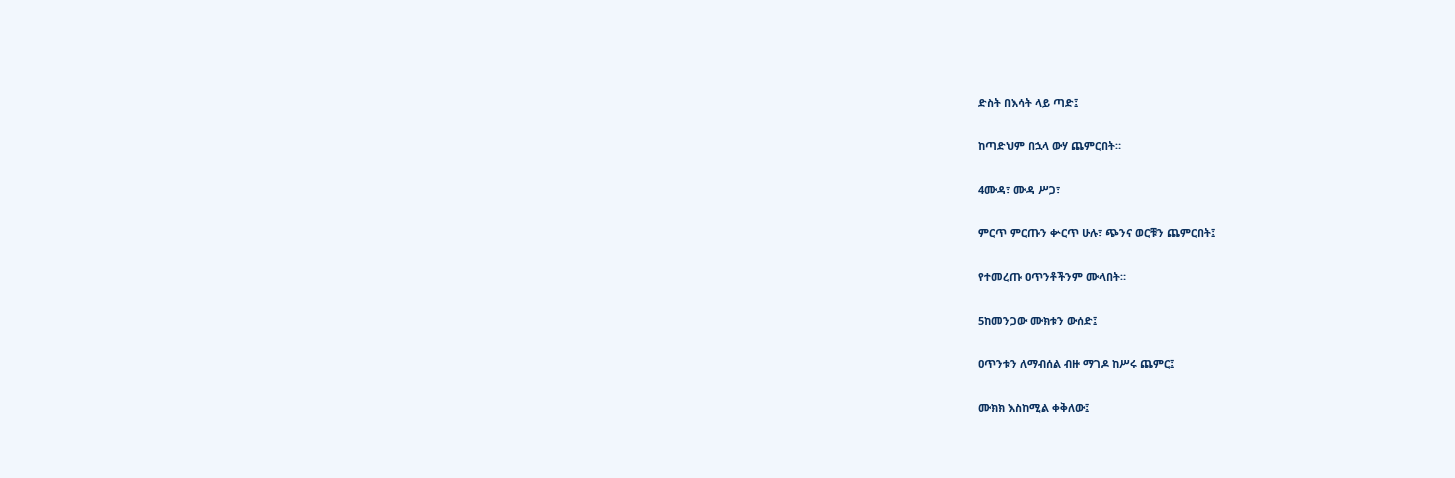ድስት በእሳት ላይ ጣድ፤

ከጣድህም በኋላ ውሃ ጨምርበት።

4ሙዳ፣ ሙዳ ሥጋ፣

ምርጥ ምርጡን ቍርጥ ሁሉ፣ ጭንና ወርቹን ጨምርበት፤

የተመረጡ ዐጥንቶችንም ሙላበት።

5ከመንጋው ሙክቱን ውሰድ፤

ዐጥንቱን ለማብሰል ብዙ ማገዶ ከሥሩ ጨምር፤

ሙክክ እስከሚል ቀቅለው፤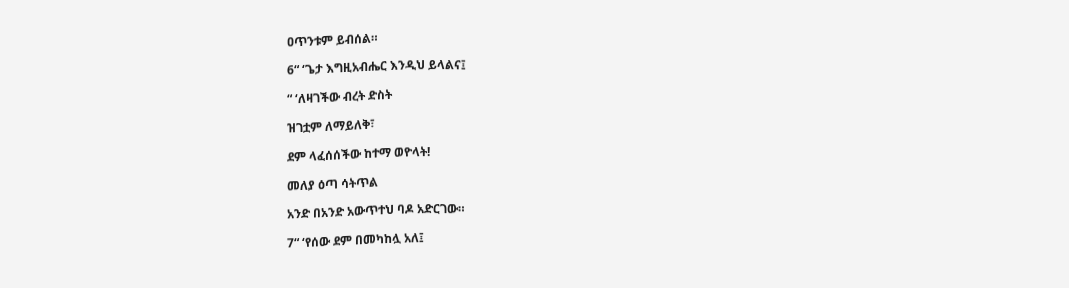ዐጥንቱም ይብሰል።

6“ ‘ጌታ እግዚአብሔር እንዲህ ይላልና፤

“ ‘ለዛገችው ብረት ድስት

ዝገቷም ለማይለቅ፣

ደም ላፈሰሰችው ከተማ ወዮላት!

መለያ ዕጣ ሳትጥል

አንድ በአንድ አውጥተህ ባዶ አድርገው።

7“ ‘የሰው ደም በመካከሏ አለ፤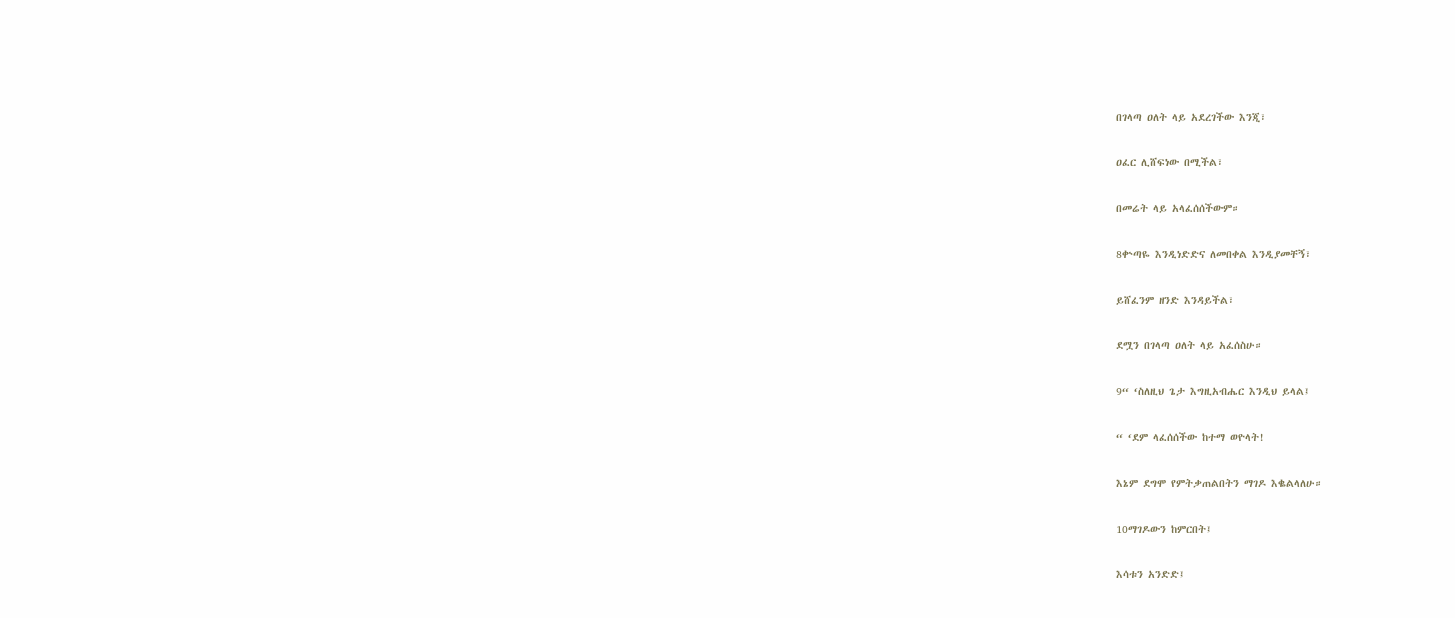በገላጣ ዐለት ላይ አደረገችው እንጂ፣

ዐፈር ሊሸፍነው በሚችል፣

በመሬት ላይ አላፈሰሰችውም።

8ቍጣዬ እንዲነድድና ለመበቀል እንዲያመቸኝ፣

ይሸፈንም ዘንድ እንዳይችል፣

ደሟን በገላጣ ዐለት ላይ አፈሰስሁ።

9“ ‘ስለዚህ ጌታ እግዚአብሔር እንዲህ ይላል፤

“ ‘ደም ላፈሰሰችው ከተማ ወዮላት!

እኔም ደግሞ የምትቃጠልበትን ማገዶ እቈልላለሁ።

10ማገዶውን ከምርበት፤

እሳቱን አንድድ፤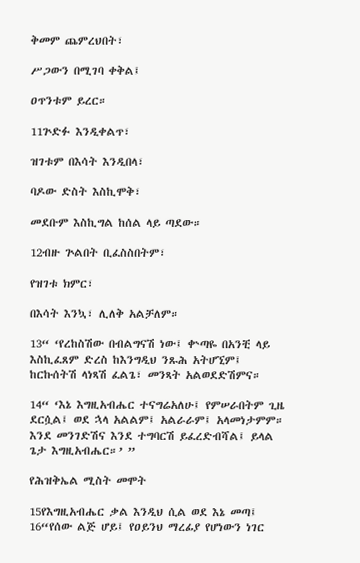ቅመም ጨምረህበት፣

ሥጋውን በሚገባ ቀቅል፤

ዐጥንቱም ይረር።

11ጕድፉ እንዲቀልጥ፣

ዝገቱም በእሳት እንዲበላ፣

ባዶው ድስት እስኪሞቅ፣

መደቡም እስኪግል ከሰል ላይ ጣደው።

12ብዙ ጕልበት ቢፈስስበትም፣

የዝገቱ ክምር፣

በእሳት እንኳ፣ ሊለቅ አልቻለም።

13“ ‘የረከስሽው በብልግናሽ ነው፤ ቍጣዬ በአንቺ ላይ እስኪፈጸም ድረስ ከእንግዲህ ንጹሕ አትሆኚም፤ ከርኩሰትሽ ላነጻሽ ፈልጌ፣ መንጻት አልወደድሽምና።

14“ ‘እኔ እግዚአብሔር ተናግሬአለሁ፤ የምሠራበትም ጊዜ ደርሷል፤ ወደ ኋላ አልልም፤ አልራራም፤ አላመነታምም። እንደ መንገድሽና እንደ ተግባርሽ ይፈረድብሻል፤ ይላል ጌታ እግዚአብሔር።’ ”

የሕዝቅኤል ሚስት መሞት

15የእግዚአብሔር ቃል እንዲህ ሲል ወደ እኔ መጣ፤ 16“የሰው ልጅ ሆይ፤ የዐይንህ ማረፊያ የሆነውን ነገር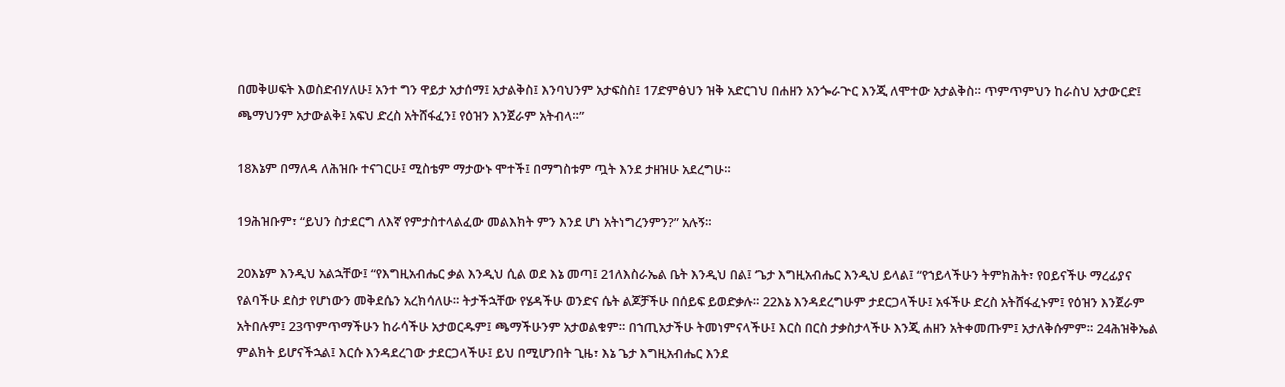በመቅሠፍት እወስድብሃለሁ፤ አንተ ግን ዋይታ አታሰማ፤ አታልቅስ፤ እንባህንም አታፍስስ፤ 17ድምፅህን ዝቅ አድርገህ በሐዘን አንጐራጕር እንጂ ለሞተው አታልቅስ። ጥምጥምህን ከራስህ አታውርድ፤ ጫማህንም አታውልቅ፤ አፍህ ድረስ አትሸፋፈን፤ የዕዝን እንጀራም አትብላ።”

18እኔም በማለዳ ለሕዝቡ ተናገርሁ፤ ሚስቴም ማታውኑ ሞተች፤ በማግስቱም ጧት እንደ ታዘዝሁ አደረግሁ።

19ሕዝቡም፣ “ይህን ስታደርግ ለእኛ የምታስተላልፈው መልእክት ምን እንደ ሆነ አትነግረንምን?” አሉኝ።

20እኔም እንዲህ አልኋቸው፤ “የእግዚአብሔር ቃል እንዲህ ሲል ወደ እኔ መጣ፤ 21ለእስራኤል ቤት እንዲህ በል፤ ‘ጌታ እግዚአብሔር እንዲህ ይላል፤ “የኀይላችሁን ትምክሕት፣ የዐይናችሁ ማረፊያና የልባችሁ ደስታ የሆነውን መቅደሴን አረክሳለሁ። ትታችኋቸው የሄዳችሁ ወንድና ሴት ልጆቻችሁ በሰይፍ ይወድቃሉ። 22እኔ እንዳደረግሁም ታደርጋላችሁ፤ አፋችሁ ድረስ አትሸፋፈኑም፤ የዕዝን እንጀራም አትበሉም፤ 23ጥምጥማችሁን ከራሳችሁ አታወርዱም፤ ጫማችሁንም አታወልቁም። በኀጢአታችሁ ትመነምናላችሁ፤ እርስ በርስ ታቃስታላችሁ እንጂ ሐዘን አትቀመጡም፤ አታለቅሱምም። 24ሕዝቅኤል ምልክት ይሆናችኋል፤ እርሱ እንዳደረገው ታደርጋላችሁ፤ ይህ በሚሆንበት ጊዜ፣ እኔ ጌታ እግዚአብሔር እንደ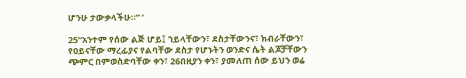ሆንሁ ታውቃላችሁ።” ’

25“አንተም የሰው ልጅ ሆይ፤ ኀይላቸውን፣ ደስታቸውንና፣ ክብራቸውን፣ የዐይናቸው ማረፊያና የልባቸው ደስታ የሆኑትን ወንድና ሴት ልጆቻቸውን ጭምር በምወስድባቸው ቀን፣ 26በዚያን ቀን፣ ያመለጠ ሰው ይህን ወሬ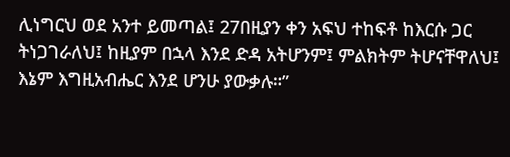ሊነግርህ ወደ አንተ ይመጣል፤ 27በዚያን ቀን አፍህ ተከፍቶ ከእርሱ ጋር ትነጋገራለህ፤ ከዚያም በኋላ እንደ ድዳ አትሆንም፤ ምልክትም ትሆናቸዋለህ፤ እኔም እግዚአብሔር እንደ ሆንሁ ያውቃሉ።”